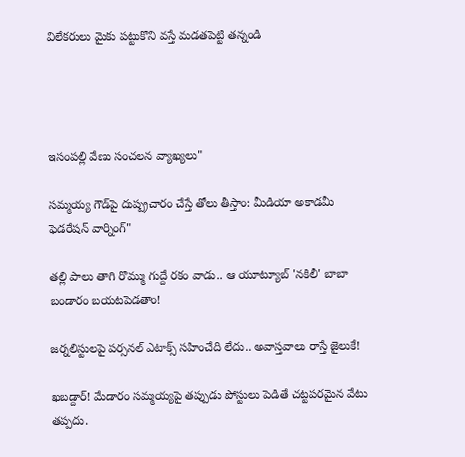విలేకరులు మైకు పట్టుకొని వస్తే మడతపెట్టి తన్నండి




ఇసంపల్లి వేణు సంచలన వ్యాఖ్యలు"

సమ్మయ్య గౌడ్‌పై దుష్ప్రచారం చేస్తే తోలు తీస్తాం: మీడియా అకాడమీ ఫెడరేషన్ వార్నింగ్"

తల్లి పాలు తాగి రొమ్ము గుద్దే రకం వాడు.. ఆ యూట్యూబ్ 'నకిలీ' బాబా బండారం బయటపెడతాం!

జర్నలిస్టులపై పర్సనల్ ఎటాక్స్ సహించేది లేదు.. అవాస్తవాలు రాస్తే జైలుకే!

ఖబడ్దార్! మేడారం సమ్మయ్యపై తప్పుడు పోస్టులు పెడితే చట్టపరమైన వేటు తప్పదు.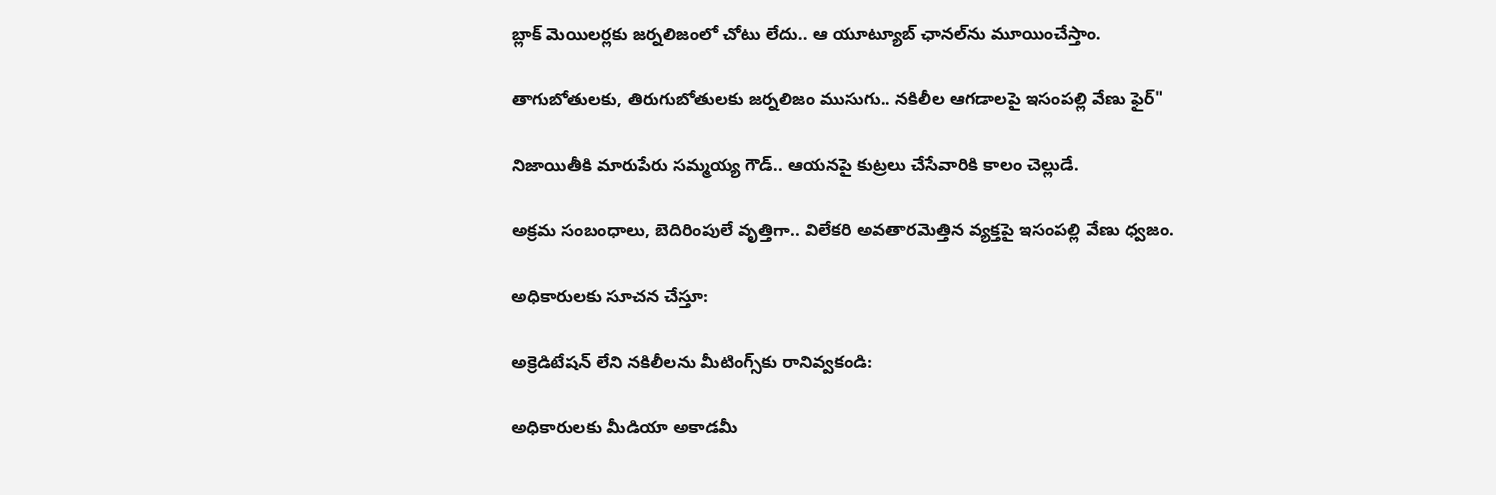బ్లాక్ మెయిలర్లకు జర్నలిజంలో చోటు లేదు.. ఆ యూట్యూబ్ ఛానల్‌ను మూయించేస్తాం.

తాగుబోతులకు, తిరుగుబోతులకు జర్నలిజం ముసుగు.. నకిలీల ఆగడాలపై ఇసంపల్లి వేణు ఫైర్"

నిజాయితీకి మారుపేరు సమ్మయ్య గౌడ్.. ఆయనపై కుట్రలు చేసేవారికి కాలం చెల్లుడే.

అక్రమ సంబంధాలు, బెదిరింపులే వృత్తిగా.. విలేకరి అవతారమెత్తిన వ్యక్తపై ఇసంపల్లి వేణు ధ్వజం.

అధికారులకు సూచన చేస్తూ:

అక్రెడిటేషన్ లేని నకిలీలను మీటింగ్స్‌కు రానివ్వకండి:

అధికారులకు మీడియా అకాడమీ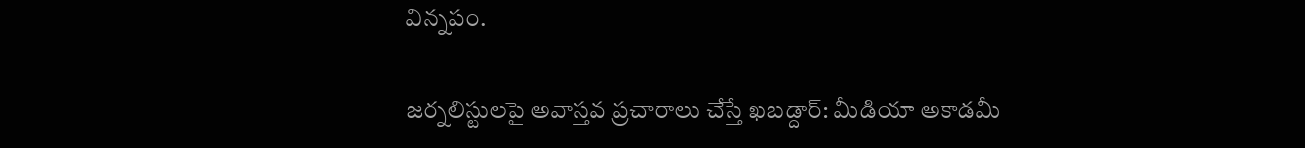విన్నపం.

జర్నలిస్టులపై అవాస్తవ ప్రచారాలు చేస్తే ఖబడ్దార్: మీడియా అకాడమీ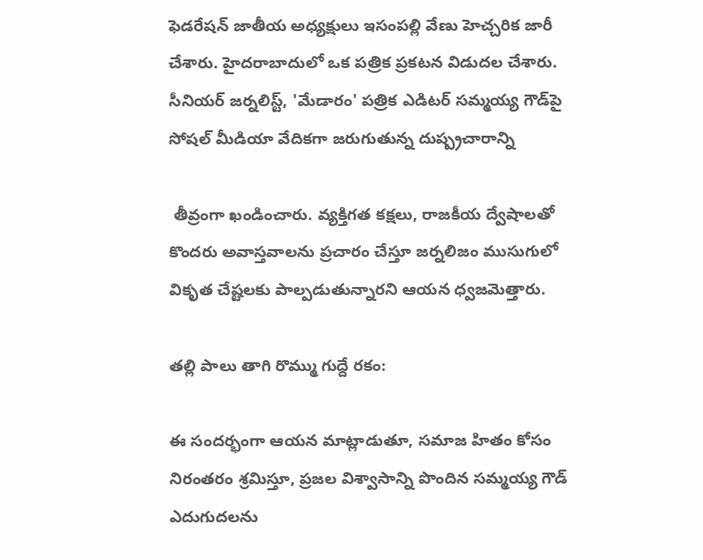ఫెడరేషన్ జాతీయ అధ్యక్షులు ఇసంపల్లి వేణు హెచ్చరిక జారీ చేశారు. హైదరాబాదులో ఒక పత్రిక ప్రకటన విడుదల చేశారు. సీనియర్ జర్నలిస్ట్, 'మేడారం' పత్రిక ఎడిటర్ సమ్మయ్య గౌడ్‌పై సోషల్ మీడియా వేదికగా జరుగుతున్న దుష్ప్రచారాన్ని

 తీవ్రంగా ఖండించారు. వ్యక్తిగత కక్షలు, రాజకీయ ద్వేషాలతో కొందరు అవాస్తవాలను ప్రచారం చేస్తూ జర్నలిజం ముసుగులో వికృత చేష్టలకు పాల్పడుతున్నారని ఆయన ధ్వజమెత్తారు.

తల్లి పాలు తాగి రొమ్ము గుద్దే రకం:

ఈ సందర్భంగా ఆయన మాట్లాడుతూ, సమాజ హితం కోసం నిరంతరం శ్రమిస్తూ, ప్రజల విశ్వాసాన్ని పొందిన సమ్మయ్య గౌడ్ ఎదుగుదలను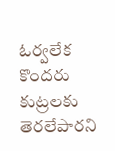ఓర్వలేక కొందరు కుట్రలకు తెరలేపారని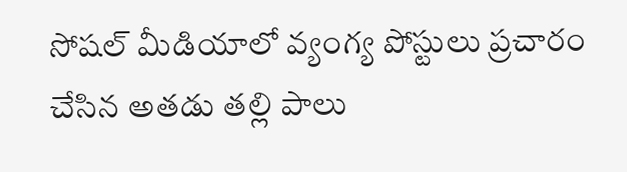సోషల్ మీడియాలో వ్యంగ్య పోస్టులు ప్రచారం చేసిన అతడు తల్లి పాలు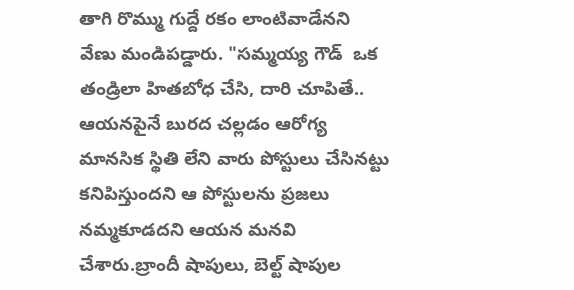తాగి రొమ్ము గుద్దే రకం లాంటివాడేనని వేణు మండిపడ్డారు. "సమ్మయ్య గౌడ్  ఒక తండ్రిలా హితబోధ చేసి, దారి చూపితే.. ఆయనపైనే బురద చల్లడం ఆరోగ్య మానసిక స్థితి లేని వారు పోస్టులు చేసినట్టు కనిపిస్తుందని ఆ పోస్టులను ప్రజలు నమ్మకూడదని ఆయన మనవి చేశారు.బ్రాందీ షాపులు, బెల్ట్ షాపుల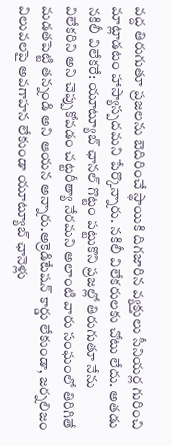వద్ద తిరుగుతూ ప్రజలను బెదిరించే స్థాయికి దిగజారిన వ్యక్తులు సీనియర్ల గురించి మాట్లాడటం హాస్యాస్పదమని పేర్కొన్నారు. నకిలీ విలేకరులకు చోటు లేదు. అతడు నకిలీ విలేకరే: యూట్యూబ్ ఛానల్ గొట్టం పట్టుకొని ప్రజల్లో తిరుగుతూ నేను విలేకరిని అని చెప్పుకోవడం చట్టరీత్యా నేరమని అలాంటి వారు సంఘంలో తిరిగితే మడతపెట్టి తన్నండి అని ఆయన అన్నారు.అక్రెడిటేషన్ కార్డు లేకుండా, జర్నలిజం విలువలపై అవగాహన లేకుండా యూట్యూబ్ ఛానెళ్లు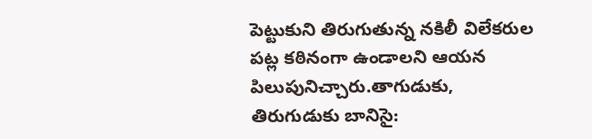పెట్టుకుని తిరుగుతున్న నకిలీ విలేకరుల పట్ల కఠినంగా ఉండాలని ఆయన పిలుపునిచ్చారు.తాగుడుకు, తిరుగుడుకు బానిసై: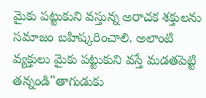మైకు పట్టుకుని వస్తున్న అరాచక శక్తులను సమాజం బహిష్కరించాలి. అలాంటి వ్యక్తులు మైకు పట్టుకుని వస్తే మడతపెట్టి తన్నండి"తాగుడుకు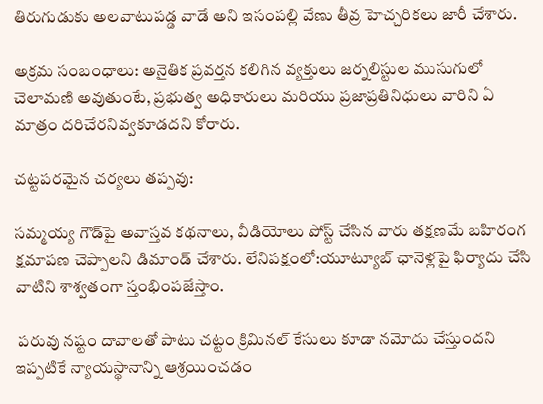తిరుగుడుకు అలవాటుపడ్డ వాడే అని ఇసంపల్లి వేణు తీవ్ర హెచ్చరికలు జారీ చేశారు.

అక్రమ సంబంధాలు: అనైతిక ప్రవర్తన కలిగిన వ్యక్తులు జర్నలిస్టుల ముసుగులో చెలామణి అవుతుంటే, ప్రభుత్వ అధికారులు మరియు ప్రజాప్రతినిధులు వారిని ఏ మాత్రం దరిచేరనివ్వకూడదని కోరారు.

చట్టపరమైన చర్యలు తప్పవు:

సమ్మయ్య గౌడ్‌పై అవాస్తవ కథనాలు, వీడియోలు పోస్ట్ చేసిన వారు తక్షణమే బహిరంగ క్షమాపణ చెప్పాలని డిమాండ్ చేశారు. లేనిపక్షంలో:యూట్యూబ్ ఛానెళ్లపై ఫిర్యాదు చేసి వాటిని శాశ్వతంగా స్తంభింపజేస్తాం.

 పరువు నష్టం దావాలతో పాటు చట్టం క్రిమినల్ కేసులు కూడా నమోదు చేస్తుందని ఇప్పటికే న్యాయస్థానాన్ని ఆశ్రయించడం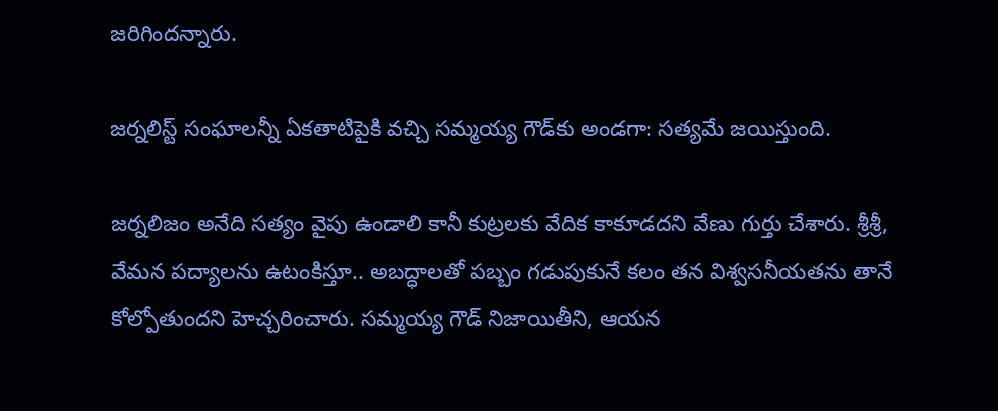జరిగిందన్నారు.

జర్నలిస్ట్ సంఘాలన్నీ ఏకతాటిపైకి వచ్చి సమ్మయ్య గౌడ్‌కు అండగా: సత్యమే జయిస్తుంది.

జర్నలిజం అనేది సత్యం వైపు ఉండాలి కానీ కుట్రలకు వేదిక కాకూడదని వేణు గుర్తు చేశారు. శ్రీశ్రీ, వేమన పద్యాలను ఉటంకిస్తూ.. అబద్ధాలతో పబ్బం గడుపుకునే కలం తన విశ్వసనీయతను తానే కోల్పోతుందని హెచ్చరించారు. సమ్మయ్య గౌడ్ నిజాయితీని, ఆయన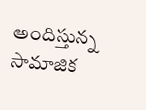అందిస్తున్న సామాజిక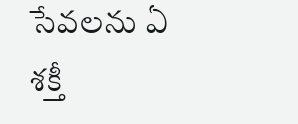సేవలను ఏ శక్తీ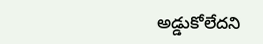అడ్డుకోలేదని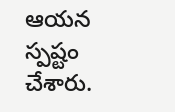ఆయన స్పష్టం చేశారు.